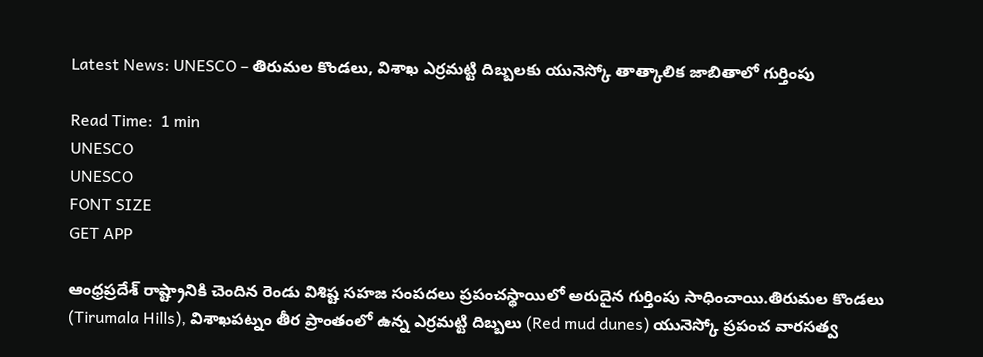Latest News: UNESCO – తిరుమల కొండలు, విశాఖ ఎర్రమట్టి దిబ్బలకు యునెస్కో తాత్కాలిక జాబితాలో గుర్తింపు

Read Time:  1 min
UNESCO
UNESCO
FONT SIZE
GET APP

ఆంధ్రప్రదేశ్ రాష్ట్రానికి చెందిన రెండు విశిష్ట సహజ సంపదలు ప్రపంచస్థాయిలో అరుదైన గుర్తింపు సాధించాయి.తిరుమల కొండలు (Tirumala Hills), విశాఖపట్నం తీర ప్రాంతంలో ఉన్న ఎర్రమట్టి దిబ్బలు (Red mud dunes) యునెస్కో ప్రపంచ వారసత్వ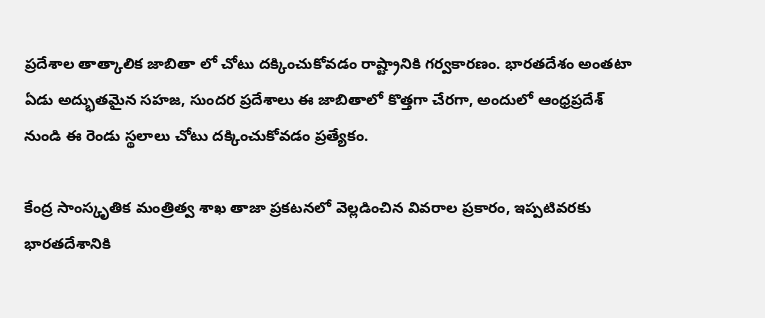ప్రదేశాల తాత్కాలిక జాబితా లో చోటు దక్కించుకోవడం రాష్ట్రానికి గర్వకారణం. భారతదేశం అంతటా ఏడు అద్భుతమైన సహజ, సుందర ప్రదేశాలు ఈ జాబితాలో కొత్తగా చేరగా, అందులో ఆంధ్రప్రదేశ్ నుండి ఈ రెండు స్థలాలు చోటు దక్కించుకోవడం ప్రత్యేకం.

కేంద్ర సాంస్కృతిక మంత్రిత్వ శాఖ తాజా ప్రకటనలో వెల్లడించిన వివరాల ప్రకారం, ఇప్పటివరకు భారతదేశానికి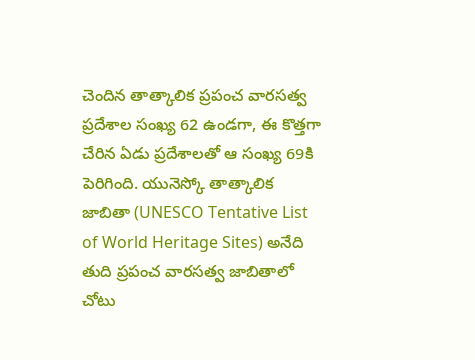చెందిన తాత్కాలిక ప్రపంచ వారసత్వ ప్రదేశాల సంఖ్య 62 ఉండగా, ఈ కొత్తగా చేరిన ఏడు ప్రదేశాలతో ఆ సంఖ్య 69కి పెరిగింది. యునెస్కో తాత్కాలిక జాబితా (UNESCO Tentative List of World Heritage Sites) అనేది తుది ప్రపంచ వారసత్వ జాబితాలో చోటు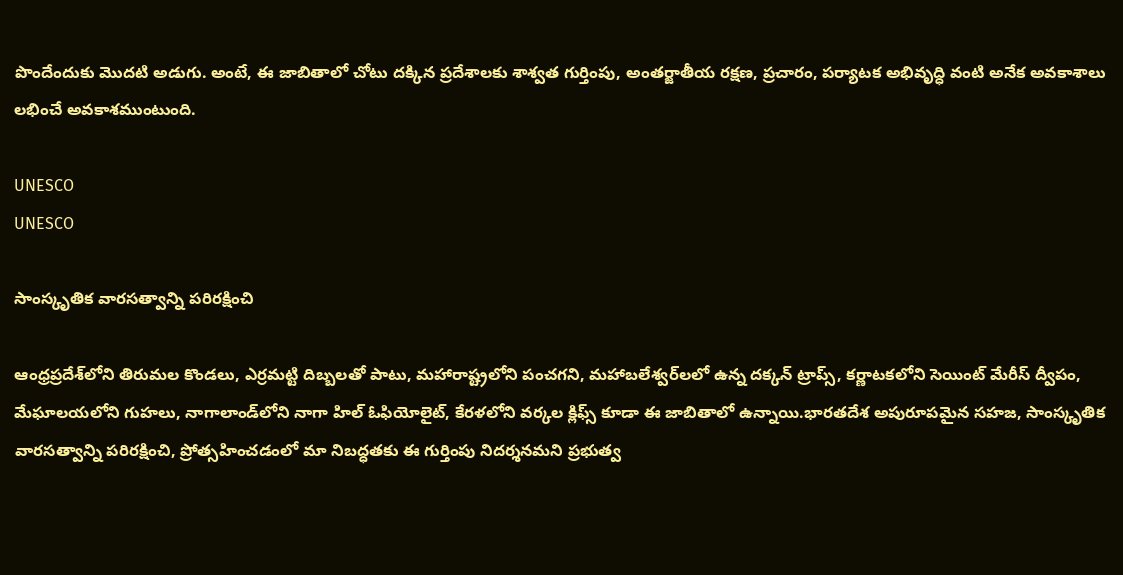పొందేందుకు మొదటి అడుగు. అంటే, ఈ జాబితాలో చోటు దక్కిన ప్రదేశాలకు శాశ్వత గుర్తింపు, అంతర్జాతీయ రక్షణ, ప్రచారం, పర్యాటక అభివృద్ధి వంటి అనేక అవకాశాలు లభించే అవకాశముంటుంది.

UNESCO
UNESCO

సాంస్కృతిక వారసత్వాన్ని పరిరక్షించి

ఆంధ్రప్రదేశ్‌లోని తిరుమల కొండలు, ఎర్రమట్టి దిబ్బలతో పాటు, మహారాష్ట్రలోని పంచగని, మహాబలేశ్వర్‌లలో ఉన్న దక్కన్ ట్రాప్స్, కర్ణాటకలోని సెయింట్ మేరీస్ ద్వీపం, మేఘాలయలోని గుహలు, నాగాలాండ్‌లోని నాగా హిల్ ఓఫియోలైట్, కేరళలోని వర్కల క్లిఫ్స్ కూడా ఈ జాబితాలో ఉన్నాయి.భారతదేశ అపురూపమైన సహజ, సాంస్కృతిక వారసత్వాన్ని పరిరక్షించి, ప్రోత్సహించడంలో మా నిబద్ధతకు ఈ గుర్తింపు నిదర్శనమని ప్రభుత్వ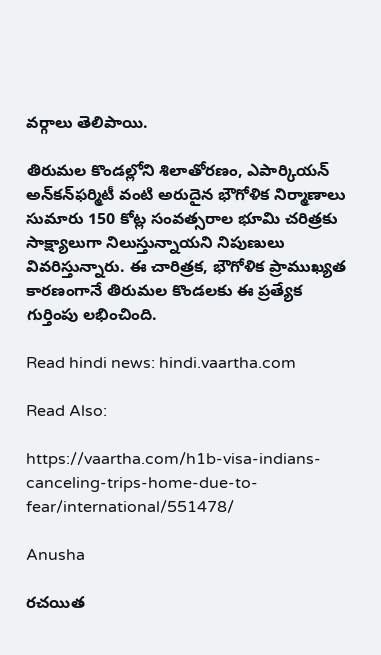వర్గాలు తెలిపాయి.

తిరుమల కొండల్లోని శిలాతోరణం, ఎపార్కియన్ అన్‌కన్‌ఫర్మిటీ వంటి అరుదైన భౌగోళిక నిర్మాణాలు సుమారు 150 కోట్ల సంవత్సరాల భూమి చరిత్రకు సాక్ష్యాలుగా నిలుస్తున్నాయని నిపుణులు వివరిస్తున్నారు. ఈ చారిత్రక, భౌగోళిక ప్రాముఖ్యత కారణంగానే తిరుమల కొండలకు ఈ ప్రత్యేక గుర్తింపు లభించింది.

Read hindi news: hindi.vaartha.com

Read Also:

https://vaartha.com/h1b-visa-indians-canceling-trips-home-due-to-fear/international/551478/

Anusha

రచయిత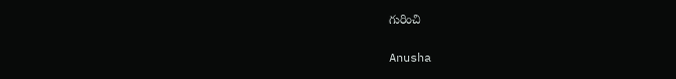గురించి

Anusha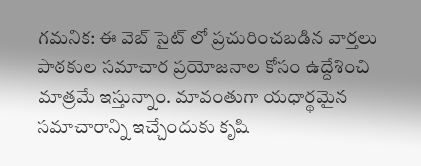గమనిక: ఈ వెబ్ సైట్ లో ప్రచురించబడిన వార్తలు పాఠకుల సమాచార ప్రయోజనాల కోసం ఉద్దేశించి మాత్రమే ఇస్తున్నాం. మావంతుగా యధార్థమైన సమాచారాన్ని ఇచ్చేందుకు కృషి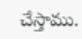చేస్తాము.